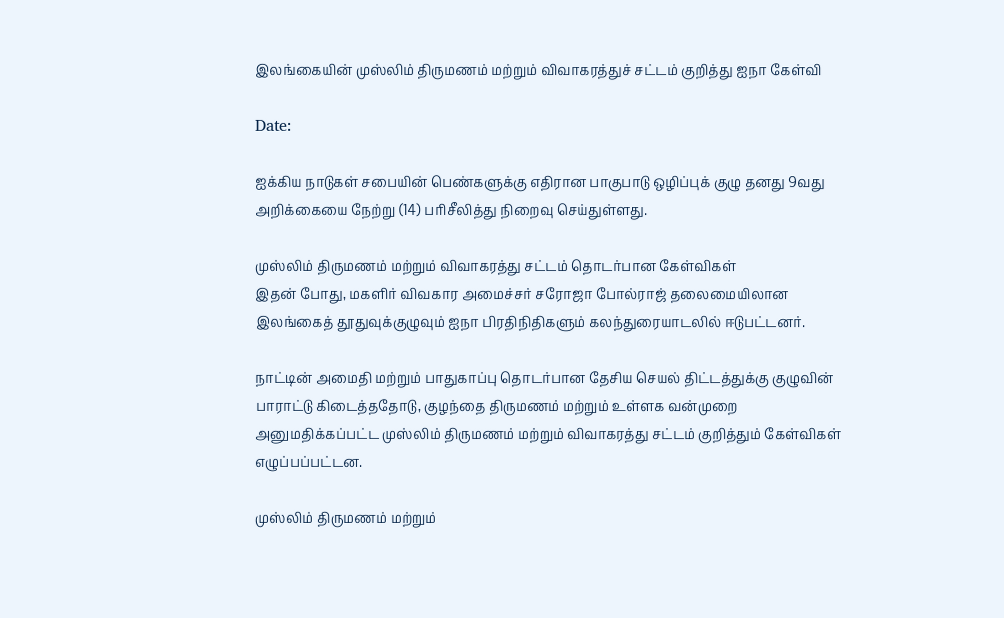இலங்கையின் முஸ்லிம் திருமணம் மற்றும் விவாகரத்துச் சட்டம் குறித்து ஐநா கேள்வி

Date:

ஐக்கிய நாடுகள் சபையின் பெண்களுக்கு எதிரான பாகுபாடு ஒழிப்புக் குழு தனது 9வது அறிக்கையை நேற்று (14) பரிசீலித்து நிறைவு செய்துள்ளது.

முஸ்லிம் திருமணம் மற்றும் விவாகரத்து சட்டம் தொடர்பான கேள்விகள்
இதன் போது, மகளிர் விவகார அமைச்சர் சரோஜா போல்ராஜ் தலைமையிலான இலங்கைத் தூதுவுக்குழுவும் ஐநா பிரதிநிதிகளும் கலந்துரையாடலில் ஈடுபட்டனர்.

நாட்டின் அமைதி மற்றும் பாதுகாப்பு தொடர்பான தேசிய செயல் திட்டத்துக்கு குழுவின் பாராட்டு கிடைத்ததோடு, குழந்தை திருமணம் மற்றும் உள்ளக வன்முறை அனுமதிக்கப்பட்ட முஸ்லிம் திருமணம் மற்றும் விவாகரத்து சட்டம் குறித்தும் கேள்விகள் எழுப்பப்பட்டன.

முஸ்லிம் திருமணம் மற்றும்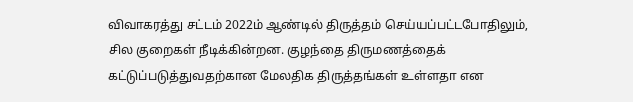விவாகரத்து சட்டம் 2022ம் ஆண்டில் திருத்தம் செய்யப்பட்டபோதிலும், சில குறைகள் நீடிக்கின்றன. குழந்தை திருமணத்தைக் கட்டுப்படுத்துவதற்கான மேலதிக திருத்தங்கள் உள்ளதா என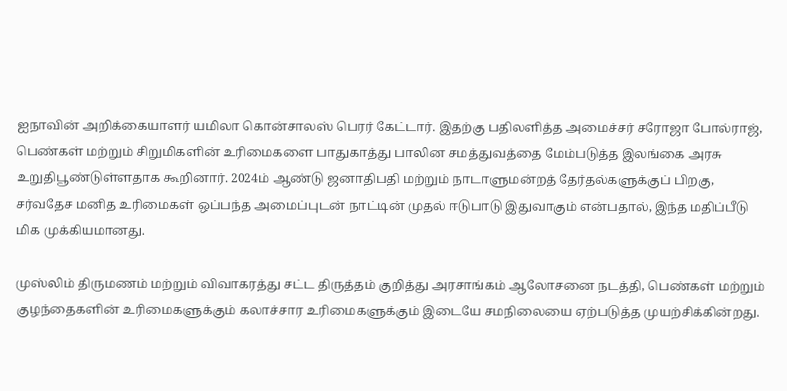ஐநாவின் அறிக்கையாளர் யமிலா கொன்சாலஸ் பெரர் கேட்டார். இதற்கு பதிலளித்த அமைச்சர் சரோஜா போல்ராஜ், பெண்கள் மற்றும் சிறுமிகளின் உரிமைகளை பாதுகாத்து பாலின சமத்துவத்தை மேம்படுத்த இலங்கை அரசு உறுதிபூண்டுள்ளதாக கூறினார். 2024ம் ஆண்டு ஜனாதிபதி மற்றும் நாடாளுமன்றத் தேர்தல்களுக்குப் பிறகு, சர்வதேச மனித உரிமைகள் ஒப்பந்த அமைப்புடன் நாட்டின் முதல் ஈடுபாடு இதுவாகும் என்பதால், இந்த மதிப்பீடு மிக முக்கியமானது.

முஸ்லிம் திருமணம் மற்றும் விவாகரத்து சட்ட திருத்தம் குறித்து அரசாங்கம் ஆலோசனை நடத்தி, பெண்கள் மற்றும் குழந்தைகளின் உரிமைகளுக்கும் கலாச்சார உரிமைகளுக்கும் இடையே சமநிலையை ஏற்படுத்த முயற்சிக்கின்றது.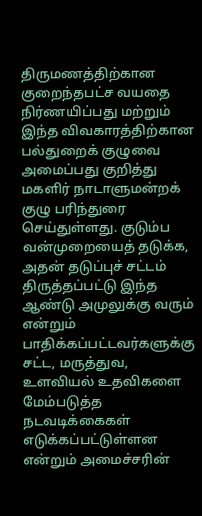திருமணத்திற்கான குறைந்தபட்ச வயதை நிர்ணயிப்பது மற்றும் இந்த விவகாரத்திற்கான பல்துறைக் குழுவை அமைப்பது குறித்து மகளிர் நாடாளுமன்றக் குழு பரிந்துரை செய்துள்ளது. குடும்ப வன்முறையைத் தடுக்க, அதன் தடுப்புச் சட்டம் திருத்தப்பட்டு இந்த ஆண்டு அமுலுக்கு வரும் என்றும் பாதிக்கப்பட்டவர்களுக்கு சட்ட, மருத்துவ, உளவியல் உதவிகளை மேம்படுத்த நடவடிக்கைகள் எடுக்கப்பட்டுள்ளன என்றும் அமைச்சரின்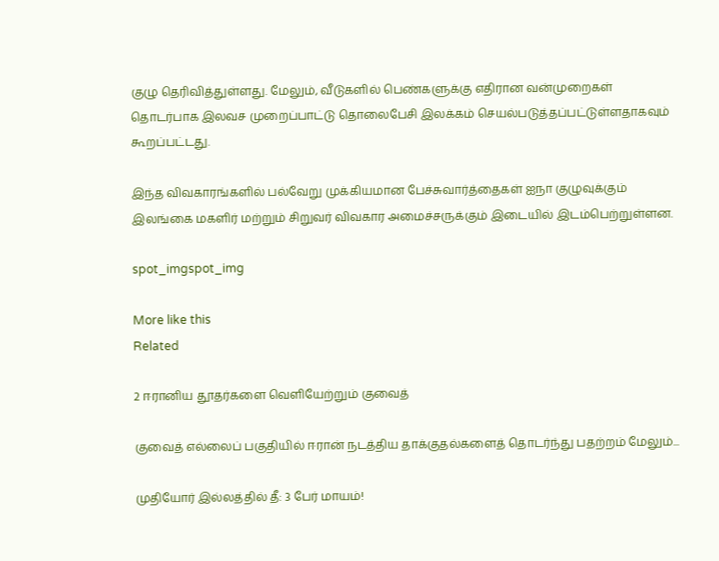குழு தெரிவித்துள்ளது. மேலும், வீடுகளில் பெண்களுக்கு எதிரான வன்முறைகள் தொடர்பாக இலவச முறைப்பாட்டு தொலைபேசி இலக்கம் செயல்படுத்தப்பட்டுள்ளதாகவும் கூறப்பட்டது.

இந்த விவகாரங்களில் பல்வேறு முக்கியமான பேச்சுவார்த்தைகள் ஐநா குழுவுக்கும் இலங்கை மகளிர் மற்றும் சிறுவர் விவகார அமைச்சருக்கும் இடையில் இடம்பெற்றுள்ளன.

spot_imgspot_img

More like this
Related

2 ஈரானிய தூதர்களை வெளியேற்றும் குவைத்

குவைத் எல்லைப் பகுதியில் ஈரான் நடத்திய தாக்குதல்களைத் தொடர்ந்து பதற்றம் மேலும்...

முதியோர் இல்லத்தில் தீ: 3 பேர் மாயம்!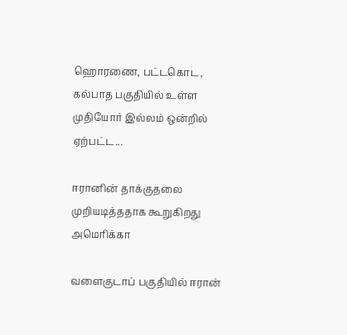ஹொரணை, பட்டகொட, கல்பாத பகுதியில் உள்ள முதியோர் இல்லம் ஒன்றில் ஏற்பட்ட...

ஈரானின் தாக்குதலை முறியடித்ததாக கூறுகிறது அமெரிக்கா

வளைகுடாப் பகுதியில் ஈரான்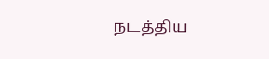நடத்திய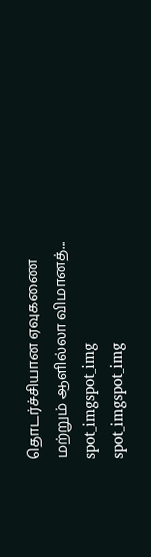தொடர்ச்சியான ஏவுகணை மற்றும் ஆளில்லா விமானத்...
spot_imgspot_img
spot_imgspot_img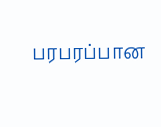பரபரப்பான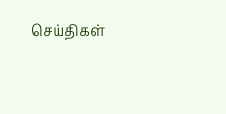செய்திகள்